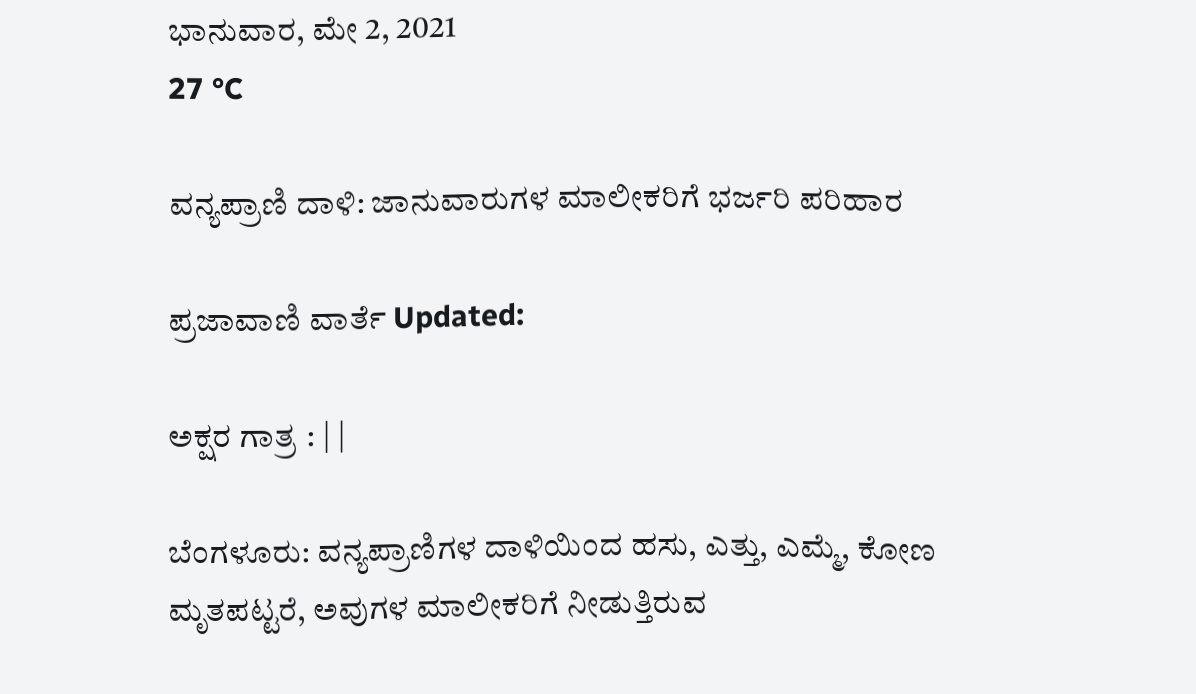ಭಾನುವಾರ, ಮೇ 2, 2021
27 °C

ವನ್ಯಪ್ರಾಣಿ ದಾಳಿ: ಜಾನುವಾರುಗಳ ಮಾಲೀಕರಿಗೆ ಭರ್ಜರಿ ಪರಿಹಾರ

ಪ್ರಜಾವಾಣಿ ವಾರ್ತೆ Updated:

ಅಕ್ಷರ ಗಾತ್ರ : | |

ಬೆಂಗಳೂರು: ವನ್ಯಪ್ರಾಣಿಗಳ ದಾಳಿಯಿಂದ ಹಸು, ಎತ್ತು, ಎಮ್ಮೆ, ಕೋಣ ಮೃತಪಟ್ಟರೆ, ಅವುಗಳ ಮಾಲೀಕರಿಗೆ ನೀಡುತ್ತಿರುವ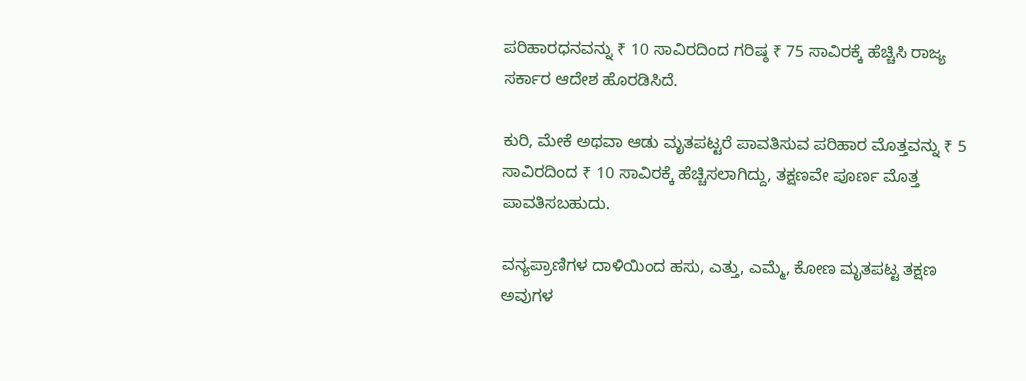ಪರಿಹಾರಧನವನ್ನು ₹ 10 ಸಾವಿರದಿಂದ ಗರಿಷ್ಠ ₹ 75 ಸಾವಿರಕ್ಕೆ ಹೆಚ್ಚಿಸಿ ರಾಜ್ಯ ಸರ್ಕಾರ ಆದೇಶ ಹೊರಡಿಸಿದೆ.

ಕುರಿ, ಮೇಕೆ ಅಥವಾ ಆಡು ಮೃತಪಟ್ಟರೆ ಪಾವತಿಸುವ ಪರಿಹಾರ ಮೊತ್ತವನ್ನು ₹ 5 ಸಾವಿರದಿಂದ ₹ 10 ಸಾವಿರಕ್ಕೆ ಹೆಚ್ಚಿಸಲಾಗಿದ್ದು, ತಕ್ಷಣವೇ ಪೂರ್ಣ ಮೊತ್ತ ಪಾವತಿಸಬಹುದು.

ವನ್ಯಪ್ರಾಣಿಗಳ ದಾಳಿಯಿಂದ ಹಸು, ಎತ್ತು, ಎಮ್ಮೆ, ಕೋಣ ಮೃತಪಟ್ಟ ತಕ್ಷಣ ಅವುಗಳ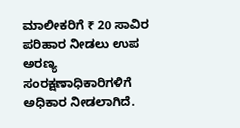ಮಾಲೀಕರಿಗೆ ₹ 20 ಸಾವಿರ ಪರಿಹಾರ ನೀಡಲು ಉಪ ಅರಣ್ಯ ಸಂರಕ್ಷಣಾಧಿಕಾರಿಗಳಿಗೆ ಅಧಿಕಾರ ನೀಡಲಾಗಿದೆ.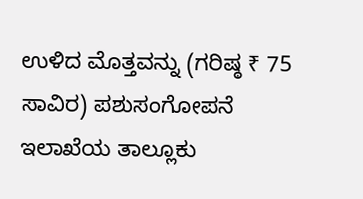ಉಳಿದ ಮೊತ್ತವನ್ನು (ಗರಿಷ್ಠ ₹ 75 ಸಾವಿರ) ಪಶುಸಂಗೋಪನೆ ಇಲಾಖೆಯ ತಾಲ್ಲೂಕು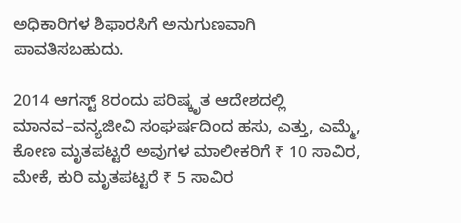ಅಧಿಕಾರಿಗಳ ಶಿಫಾರಸಿಗೆ ಅನುಗುಣವಾಗಿ ಪಾವತಿಸಬಹುದು.

2014 ಆಗಸ್ಟ್ 8ರಂದು ಪರಿಷ್ಕೃತ ಆದೇಶದಲ್ಲಿ ಮಾನವ–ವನ್ಯಜೀವಿ ಸಂಘರ್ಷದಿಂದ ಹಸು, ಎತ್ತು, ಎಮ್ಮೆ, ಕೋಣ ಮೃತಪಟ್ಟರೆ ಅವುಗಳ ಮಾಲೀಕರಿಗೆ ₹ 10 ಸಾವಿರ, ಮೇಕೆ, ಕುರಿ ಮೃತಪಟ್ಟರೆ ₹ 5 ಸಾವಿರ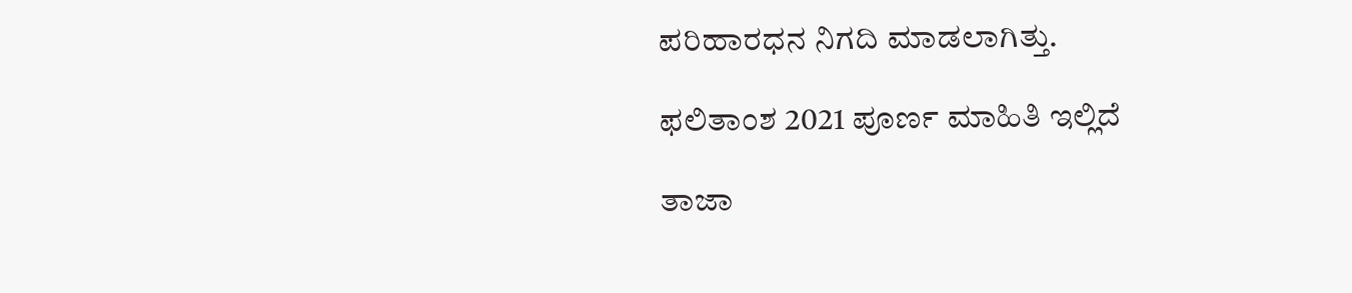ಪರಿಹಾರಧನ ನಿಗದಿ ಮಾಡಲಾಗಿತ್ತು.

ಫಲಿತಾಂಶ 2021 ಪೂರ್ಣ ಮಾಹಿತಿ ಇಲ್ಲಿದೆ

ತಾಜಾ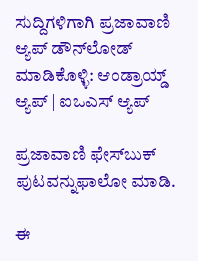ಸುದ್ದಿಗಳಿಗಾಗಿ ಪ್ರಜಾವಾಣಿ ಆ್ಯಪ್ ಡೌನ್‌ಲೋಡ್ ಮಾಡಿಕೊಳ್ಳಿ: ಆಂಡ್ರಾಯ್ಡ್ ಆ್ಯಪ್ | ಐಒಎಸ್ ಆ್ಯಪ್

ಪ್ರಜಾವಾಣಿ ಫೇಸ್‌ಬುಕ್ ಪುಟವನ್ನುಫಾಲೋ ಮಾಡಿ.

ಈ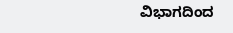ವಿಭಾಗದಿಂದ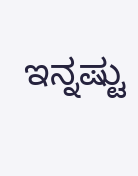ಇನ್ನಷ್ಟು